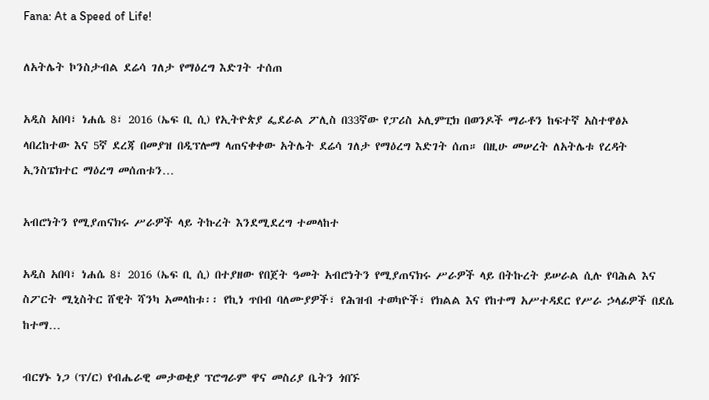Fana: At a Speed of Life!

ለአትሌት ኮንስታብል ደሬሳ ገለታ የማዕረግ እድገት ተሰጠ

አዲስ አበባ፣ ነሐሴ 8፣ 2016 (ኤፍ ቢ ሲ) የኢትዮጵያ ፌደራል ፖሊስ በ33ኛው የፓሪስ ኦሊምፒክ በወንዶች ማራቶን ከፍተኛ አስተዋፅኦ ላበረከተው እና 5ኛ ደረጃ በመያዝ በዲፕሎማ ላጠናቀቀው አትሌት ደሬሳ ገለታ የማዕረግ እድገት ሰጠ። በዚሁ መሠረት ለአትሌቱ የረዳት ኢንስፔክተር ማዕረግ መሰጠቱን…

አብሮነትን የሚያጠናክሩ ሥራዎች ላይ ትኩረት እንደሚደረግ ተመላከተ

አዲስ አበባ፣ ነሐሴ 8፣ 2016 (ኤፍ ቢ ሲ) በተያዘው የበጀት ዓመት አብሮነትን የሚያጠናክሩ ሥራዎች ላይ በትኩረት ይሠራል ሲሉ የባሕል እና ስፖርት ሚኒስትር ሸዊት ሻንካ አመላከቱ፡፡ የኪነ ጥበብ ባለሙያዎች፣ የሕዝብ ተወካዮች፣ የክልል እና የከተማ አሥተዳደር የሥራ ኃላፊዎች በደሴ ከተማ…

ብርሃኑ ነጋ (ፕ/ር) የብሔራዊ መታወቂያ ፕሮግራም ዋና መስሪያ ቤትን ጎበኙ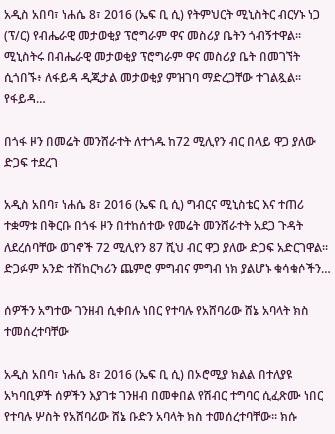አዲስ አበባ፣ ነሐሴ 8፣ 2016 (ኤፍ ቢ ሲ) የትምህርት ሚኒስትር ብርሃኑ ነጋ (ፕ/ር) የብሔራዊ መታወቂያ ፕሮግራም ዋና መስሪያ ቤትን ጎብኝተዋል፡፡ ሚኒስትሩ በብሔራዊ መታወቂያ ፕሮግራም ዋና መስሪያ ቤት በመገኘት ሲጎበኙ፥ ለፋይዳ ዲጂታል መታወቂያ ምዝገባ ማድረጋቸው ተገልጿል፡፡ የፋይዳ…

በጎፋ ዞን በመሬት መንሸራተት ለተጎዱ ከ72 ሚሊየን ብር በላይ ዋጋ ያለው ድጋፍ ተደረገ

አዲስ አበባ፣ ነሐሴ 8፣ 2016 (ኤፍ ቢ ሲ) ግብርና ሚኒስቴር እና ተጠሪ ተቋማቱ በቅርቡ በጎፋ ዞን በተከሰተው የመሬት መንሸራተት አደጋ ጉዳት ለደረሰባቸው ወገኖች 72 ሚሊየን 87 ሺህ ብር ዋጋ ያለው ድጋፍ አድርገዋል፡፡ ድጋፉም አንድ ተሽከርካሪን ጨምሮ ምግብና ምግብ ነክ ያልሆኑ ቁሳቁሶችን…

ሰዎችን አግተው ገንዘብ ሲቀበሉ ነበር የተባሉ የአሸባሪው ሸኔ አባላት ክስ ተመሰረተባቸው

አዲስ አበባ፣ ነሐሴ 8፣ 2016 (ኤፍ ቢ ሲ) በኦሮሚያ ክልል በተለያዩ አካባቢዎች ሰዎችን እያገቱ ገንዘብ በመቀበል የሽብር ተግባር ሲፈጽሙ ነበር የተባሉ ሦስት የአሸባሪው ሸኔ ቡድን አባላት ክስ ተመሰረተባቸው። ክሱ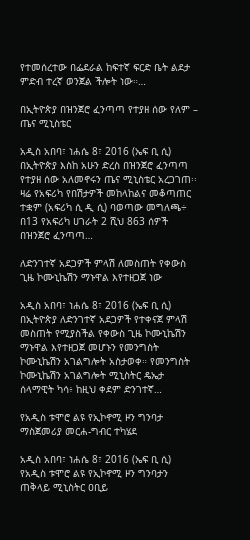የተመሰረተው በፌደራል ከፍተኛ ፍርድ ቤት ልደታ ምድብ ተረኛ ወንጀል ችሎት ነው።…

በኢትዮጵያ በዝንጀሮ ፈንጣጣ የተያዘ ሰው የለም – ጤና ሚኒስቴር

አዲስ አበባ፣ ነሐሴ 8፣ 2016 (ኤፍ ቢ ሲ) በኢትዮጵያ እስከ አሁን ድረስ በዝንጀሮ ፈንጣጣ የተያዘ ሰው አለመኖሩን ጤና ሚኒስቴር አረጋገጠ፡፡ ዛሬ የአፍሪካ የበሽታዎች መከላከልና መቆጣጠር ተቋም (አፍሪካ ሲ ዲ ሲ) ባወጣው መግለጫ÷ በ13 የአፍሪካ ሀገራት 2 ሺህ 863 ሰዎች በዝንጀሮ ፈንጣጣ…

ለድንገተኛ አደጋዎች ምላሽ ለመስጠት የቀውስ ጊዜ ኮሙኒኬሽን ማኑዋል እየተዘጋጀ ነው

አዲስ አበባ፣ ነሐሴ 8፣ 2016 (ኤፍ ቢ ሲ) በኢትዮጵያ ለድንገተኛ አደጋዎች የተቀናጀ ምላሽ መስጠት የሚያስችል የቀውስ ጊዜ ኮሙኒኬሽን ማኑዋል እየተዘጋጀ መሆኑን የመንግስት ኮሙኒኬሽን አገልግሎት አስታወቀ። የመንግስት ኮሙኒኬሽን አገልግሎት ሚኒስትር ዴኤታ ሰላማዊት ካሳ፥ ከዚህ ቀደም ድንገተኛ…

የአዲስ ቱሞሮ ልዩ የኢኮኖሚ ዞን ግንባታ ማስጀመሪያ መርሐ-ግብር ተካሄደ

አዲስ አበባ፣ ነሐሴ 8፣ 2016 (ኤፍ ቢ ሲ) የአዲስ ቱሞሮ ልዩ የኢኮኖሚ ዞን ግንባታን ጠቅላይ ሚኒስትር ዐቢይ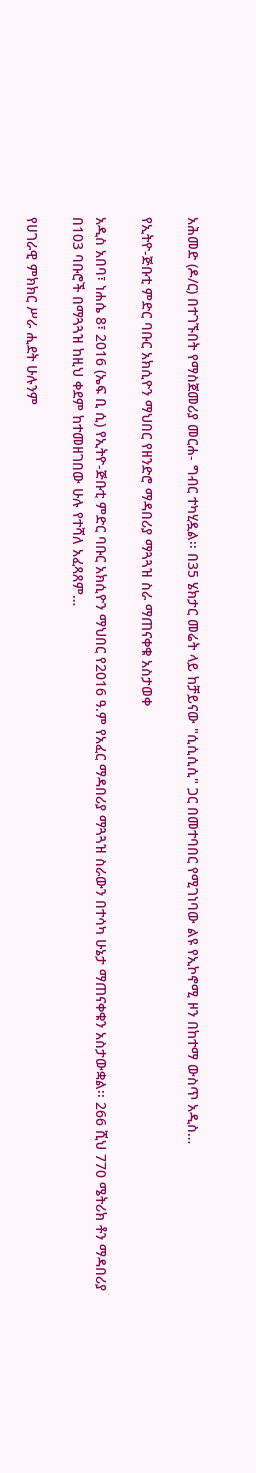አሕመድ (ዶ/ር) በተገኙበት የማስጀመሪያ መርሐ- ግብር ተካሂዷል፡፡ በ35 ሄክታር መሬት ላይ ከቻይናው "ሲሲሲሲ" ጋር በመተባበር የሚገነባው ልዩ የኢኮኖሚ ዞን በከተማ ውስጥ አዲስ…

የኢትዮ-ጅቡቲ ምድር ባቡር አክሲዮን ማህበር የዘንድሮ ማዳበሪያ ማጓጓዝ ስራ ማጠናቀቁ አስታወቀ

አዲስ አበባ፣ ነሐሴ 8፣ 2016 (ኤፍ ቢ ሲ) የኢትዮ-ጅቡቲ ምድር ባቡር አክሲዮን ማህበር የ2016 ዓ.ም የአፈር ማዳበሪያ ማጓጓዝ ስራውን በተሳካ ሁኔታ ማጠናቀቁን አስታውቋል፡፡ 266 ሺህ 770 ሜትሪክ ቶን ማዳበሪያ በ103 ባቡሮች በማጓጓዝ ከዚህ ቀደም ከተመዘገበው ሁሉ የተሻለ አፈጻጸም…

የሀገራዊ ምክክር ሥራ ሒደት ሁሉንም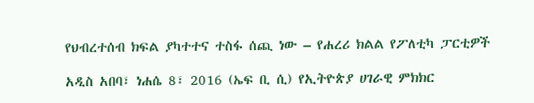የህብረተሰብ ክፍል ያካተተና ተስፋ ሰጪ ነው – የሐረሪ ክልል የፖለቲካ ፓርቲዎች

አዲስ አበባ፣ ነሐሴ 8፣ 2016 (ኤፍ ቢ ሲ) የኢትዮጵያ ሀገራዊ ምክክር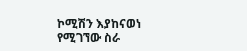ኮሚሽን እያከናወነ የሚገኘው ስራ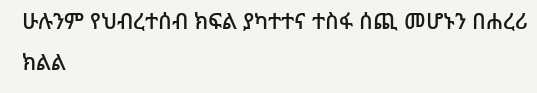ሁሉንም የህብረተሰብ ክፍል ያካተተና ተስፋ ሰጪ መሆኑን በሐረሪ ክልል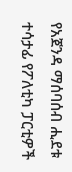የአጀንዳ ማሰባሰብ ሒደቱ ተሳታፊ የፖለቲካ ፓርቲዎች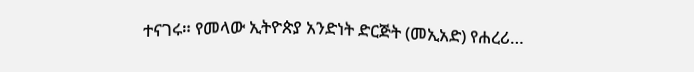ተናገሩ። የመላው ኢትዮጵያ አንድነት ድርጅት (መኢአድ) የሐረሪ…